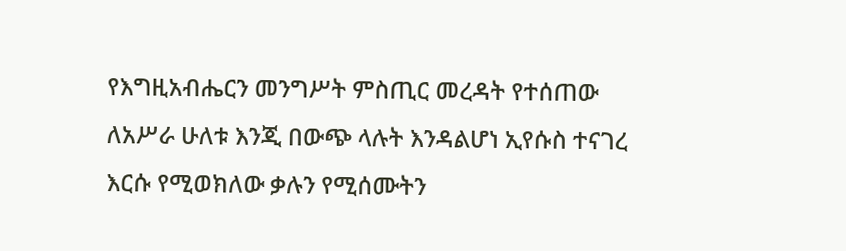የእግዚአብሔርን መንግሥት ምስጢር መረዳት የተሰጠው ለአሥራ ሁለቱ እንጂ በውጭ ላሉት እንዳልሆነ ኢየሱስ ተናገረ
እርሱ የሚወክለው ቃሉን የሚሰሙትን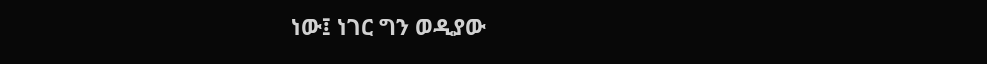ነው፤ ነገር ግን ወዲያው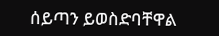ሰይጣን ይወስድባቸዋል